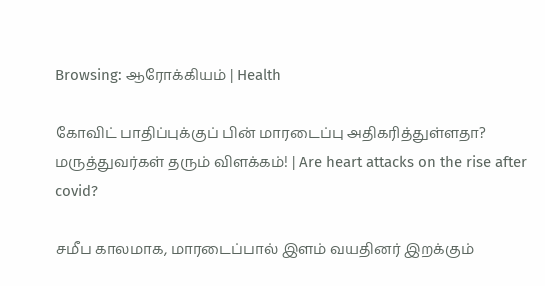Browsing: ஆரோக்கியம் | Health

கோவிட் பாதிப்புக்குப் பின் மாரடைப்பு அதிகரித்துள்ளதா? மருத்துவர்கள் தரும் விளக்கம்! | Are heart attacks on the rise after covid?

சமீப காலமாக, மாரடைப்பால் இளம் வயதினர் இறக்கும்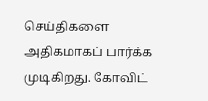செய்திகளை அதிகமாகப் பார்க்க முடிகிறது. கோவிட்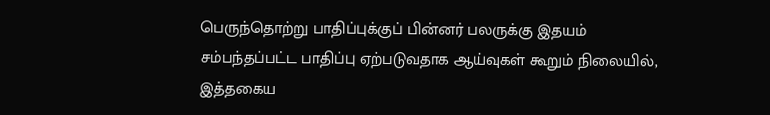பெருந்தொற்று பாதிப்புக்குப் பின்னர் பலருக்கு இதயம் சம்பந்தப்பட்ட பாதிப்பு ஏற்படுவதாக ஆய்வுகள் கூறும் நிலையில், இத்தகைய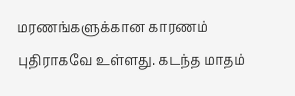மரணங்களுக்கான காரணம் புதிராகவே உள்ளது. கடந்த மாதம்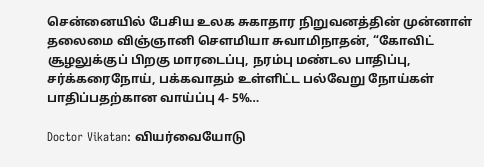சென்னையில்‌ பேசிய உலக சுகாதார நிறுவனத்தின் முன்னாள் தலைமை விஞ்ஞானி சௌமியா சுவாமிநாதன், “கோவிட் சூழலுக்குப் பிறகு மாரடைப்பு, நரம்பு மண்டல பாதிப்பு, சர்க்கரைநோய், பக்கவாதம் உள்ளிட்ட பல்வேறு நோய்கள் பாதிப்பதற்கான வாய்ப்பு 4- 5%…

Doctor Vikatan: வியர்வையோடு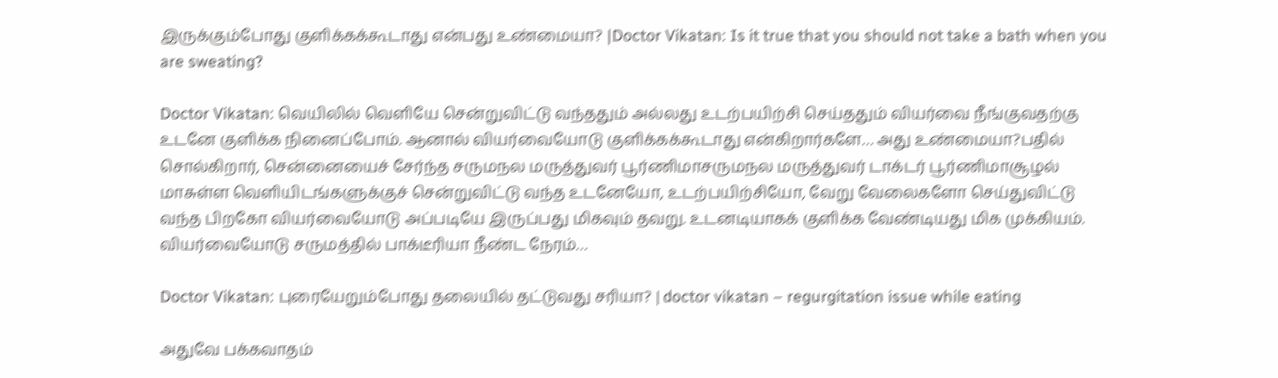இருக்கும்போது குளிக்கக்கூடாது என்பது உண்மையா? |Doctor Vikatan: Is it true that you should not take a bath when you are sweating?

Doctor Vikatan: வெயிலில் வெளியே சென்றுவிட்டு வந்ததும் அல்லது உடற்பயிற்சி செய்ததும் வியர்வை நீங்குவதற்கு உடனே குளிக்க நினைப்போம். ஆனால் வியர்வையோடு குளிக்கக்கூடாது என்கிறார்களே… அது உண்மையா?பதில் சொல்கிறார், சென்னையைச் சேர்ந்த சருமநல மருத்துவர் பூர்ணிமாசருமநல மருத்துவர் டாக்டர் பூர்ணிமாசூழல் மாசுள்ள வெளியிடங்களுக்குச் சென்றுவிட்டு வந்த உடனேயோ, உடற்பயிற்சியோ, வேறு வேலைகளோ செய்துவிட்டு வந்த பிறகோ வியர்வையோடு அப்படியே இருப்பது மிகவும் தவறு. உடனடியாகக் குளிக்க வேண்டியது மிக முக்கியம். வியர்வையோடு சருமத்தில் பாக்டீரியா நீண்ட நேரம்…

Doctor Vikatan: புரையேறும்போது தலையில் தட்டுவது சரியா? | doctor vikatan – regurgitation issue while eating

அதுவே பக்கவாதம்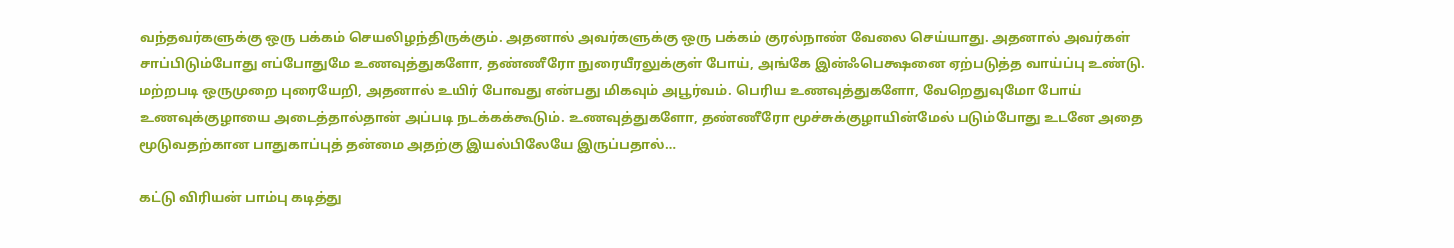வந்தவர்களுக்கு ஒரு பக்கம் செயலிழந்திருக்கும். அதனால் அவர்களுக்கு ஒரு பக்கம் குரல்நாண் வேலை செய்யாது. அதனால் அவர்கள் சாப்பிடும்போது எப்போதுமே உணவுத்துகளோ, தண்ணீரோ நுரையீரலுக்குள் போய், அங்கே இன்ஃபெக்ஷனை ஏற்படுத்த வாய்ப்பு உண்டு. மற்றபடி ஒருமுறை புரையேறி, அதனால் உயிர் போவது என்பது மிகவும் அபூர்வம். பெரிய உணவுத்துகளோ, வேறெதுவுமோ போய் உணவுக்குழாயை அடைத்தால்தான் அப்படி நடக்கக்கூடும். உணவுத்துகளோ, தண்ணீரோ மூச்சுக்குழாயின்மேல் படும்போது உடனே அதை மூடுவதற்கான பாதுகாப்புத் தன்மை அதற்கு இயல்பிலேயே இருப்பதால்…

கட்டு விரியன் பாம்பு கடித்து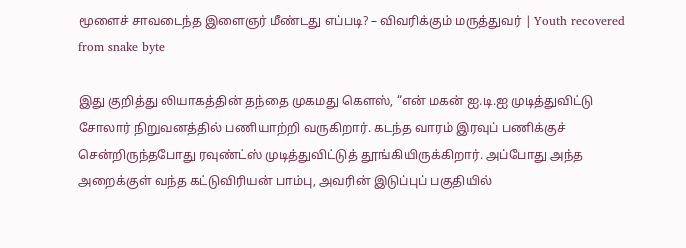மூளைச் சாவடைந்த இளைஞர் மீண்டது எப்படி? – விவரிக்கும் மருத்துவர் | Youth recovered from snake byte

இது குறித்து லியாகத்தின் தந்தை முகமது கௌஸ், “என் மகன் ஐ.டி.ஐ முடித்துவிட்டு சோலார் நிறுவனத்தில் பணியாற்றி வருகிறார். கடந்த வாரம் இரவுப் பணிக்குச் சென்றிருந்தபோது ரவுண்ட்ஸ் முடித்துவிட்டுத் தூங்கியிருக்கிறார். அப்போது அந்த அறைக்குள் வந்த கட்டுவிரியன் பாம்பு, அவரின் இடுப்புப் பகுதியில்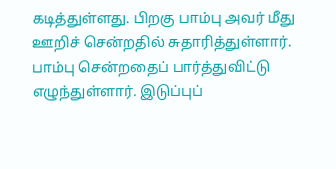கடித்துள்ளது. பிறகு பாம்பு அவர் மீது ஊறிச் சென்றதில் சுதாரித்துள்ளார். பாம்பு சென்றதைப் பார்த்துவிட்டு எழுந்துள்ளார். இடுப்புப்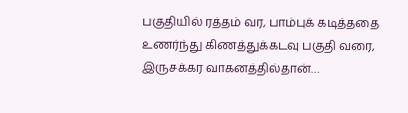பகுதியில் ரத்தம் வர, பாம்புக் கடித்ததை உணர்ந்து கிணத்துக்கடவு பகுதி வரை, இருசக்கர வாகனத்தில்தான்…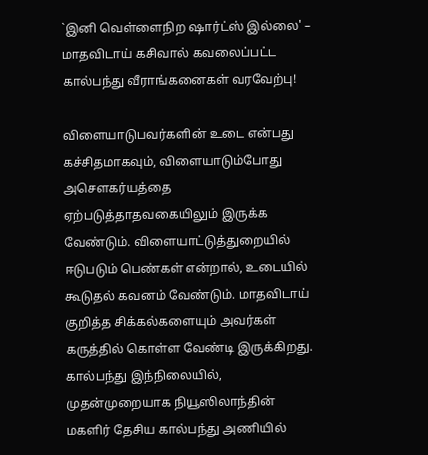`இனி வெள்ளைநிற ஷார்ட்ஸ் இல்லை' – மாதவிடாய் கசிவால் கவலைப்பட்ட கால்பந்து வீராங்கனைகள் வரவேற்பு!

விளையாடுபவர்களின் உடை என்பது கச்சிதமாகவும், விளையாடும்போது அசௌகர்யத்தை ஏற்படுத்தாதவகையிலும் இருக்க வேண்டும். விளையாட்டுத்துறையில் ஈடுபடும் பெண்கள் என்றால், உடையில் கூடுதல் கவனம் வேண்டும். மாதவிடாய் குறித்த சிக்கல்களையும் அவர்கள் கருத்தில் கொள்ள வேண்டி இருக்கிறது. கால்பந்து இந்நிலையில், முதன்முறையாக நியூஸிலாந்தின் மகளிர் தேசிய கால்பந்து அணியில்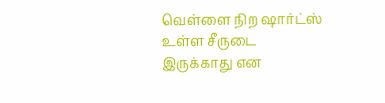வெள்ளை நிற ஷார்ட்ஸ் உள்ள சீருடை இருக்காது என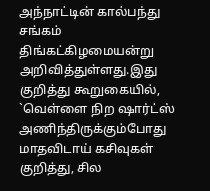அந்நாட்டின் கால்பந்து சங்கம் திங்கட்கிழமையன்று அறிவித்துள்ளது.இது குறித்து கூறுகையில், `வெள்ளை நிற ஷார்ட்ஸ் அணிந்திருக்கும்போது மாதவிடாய் கசிவுகள் குறித்து, சில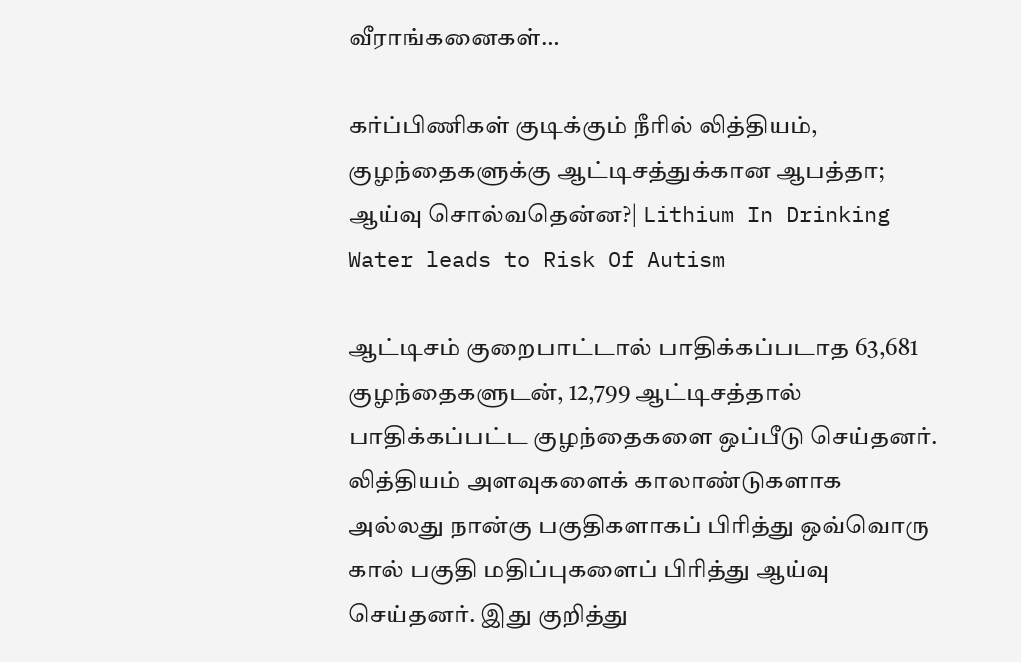வீராங்கனைகள்…

கர்ப்பிணிகள் குடிக்கும் நீரில் லித்தியம், குழந்தைகளுக்கு ஆட்டிசத்துக்கான ஆபத்தா; ஆய்வு சொல்வதென்ன?| Lithium In Drinking Water leads to Risk Of Autism

ஆட்டிசம் குறைபாட்டால் பாதிக்கப்படாத 63,681 குழந்தைகளுடன், 12,799 ஆட்டிசத்தால் பாதிக்கப்பட்ட குழந்தைகளை ஒப்பீடு செய்தனர். லித்தியம் அளவுகளைக் காலாண்டுகளாக அல்லது நான்கு பகுதிகளாகப் பிரித்து ஒவ்வொரு கால் பகுதி மதிப்புகளைப் பிரித்து ஆய்வு செய்தனர். இது குறித்து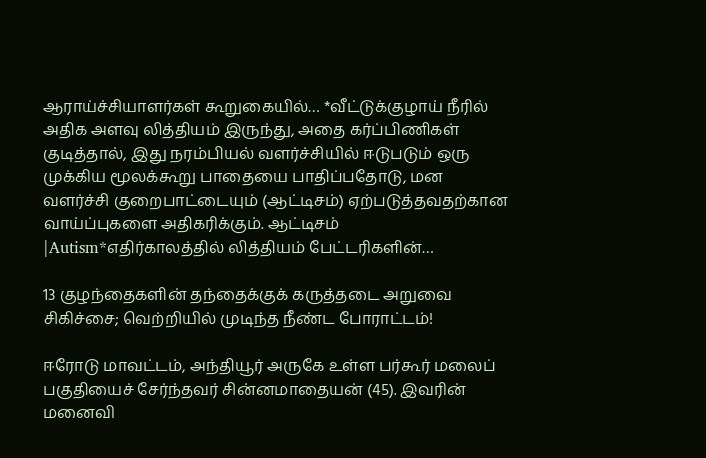ஆராய்ச்சியாளர்கள் கூறுகையில்… *வீட்டுக்குழாய் நீரில் அதிக அளவு லித்தியம் இருந்து, அதை கர்ப்பிணிகள் குடித்தால், இது நரம்பியல் வளர்ச்சியில் ஈடுபடும் ஒரு முக்கிய மூலக்கூறு பாதையை பாதிப்பதோடு, மன வளர்ச்சி குறைபாட்டையும் (ஆட்டிசம்) ஏற்படுத்தவதற்கான வாய்ப்புகளை அதிகரிக்கும். ஆட்டிசம் |Autism*எதிர்காலத்தில் லித்தியம் பேட்டரிகளின்…

13 குழந்தைகளின் தந்தைக்குக் கருத்தடை அறுவை சிகிச்சை; வெற்றியில் முடிந்த நீண்ட போராட்டம்!

ஈரோடு மாவட்டம், அந்தியூர் அருகே உள்ள பர்கூர் மலைப் பகுதியைச் சேர்ந்தவர் சின்னமாதையன் (45). இவரின் மனைவி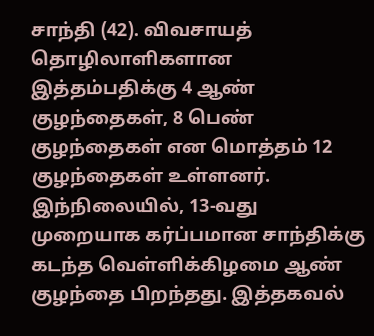சாந்தி (42). விவசாயத் தொழிலாளிகளான இத்தம்பதிக்கு 4 ஆண் குழந்தைகள், 8 பெண் குழந்தைகள் என மொத்தம் 12 குழந்தைகள் உள்ளனர். இந்நிலையில், 13-வது முறையாக கர்ப்பமான சாந்திக்கு கடந்த வெள்ளிக்கிழமை ஆண் குழந்தை பிறந்தது. இத்தகவல்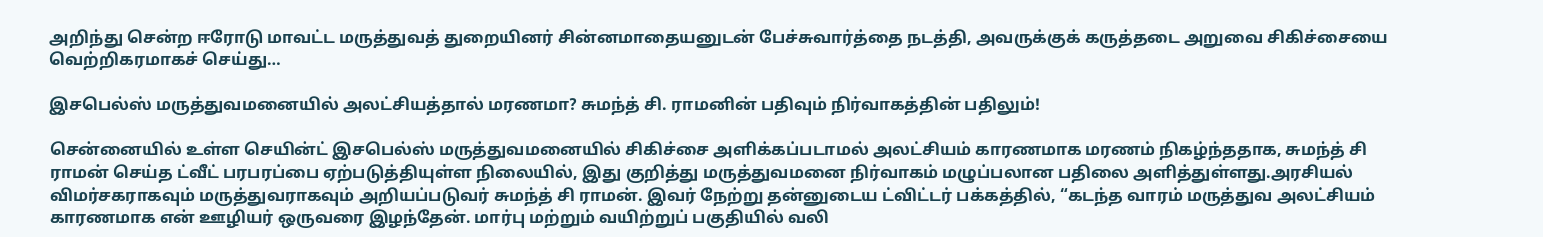அறிந்து சென்ற ஈரோடு மாவட்ட மருத்துவத் துறையினர் சின்னமாதையனுடன் பேச்சுவார்த்தை நடத்தி, அவருக்குக் கருத்தடை அறுவை சிகிச்சையை வெற்றிகரமாகச் செய்து…

இசபெல்ஸ் மருத்துவமனையில் அலட்சியத்தால் மரணமா? சுமந்த் சி. ராமனின் பதிவும் நிர்வாகத்தின் பதிலும்!

சென்னையில் உள்ள செயின்ட் இசபெல்ஸ் மருத்துவமனையில் சிகிச்சை அளிக்கப்படாமல் அலட்சியம் காரணமாக மரணம் நிகழ்ந்ததாக, சுமந்த் சி ராமன் செய்த ட்வீட் பரபரப்பை ஏற்படுத்தியுள்ள நிலையில், இது குறித்து மருத்துவமனை நிர்வாகம் மழுப்பலான பதிலை அளித்துள்ளது.அரசியல் விமர்சகராகவும் மருத்துவராகவும் அறியப்படுவர் சுமந்த் சி ராமன். இவர் நேற்று தன்னுடைய ட்விட்டர் பக்கத்தில், “கடந்த வாரம் மருத்துவ அலட்சியம் காரணமாக என் ஊழியர் ஒருவரை இழந்தேன். மார்பு மற்றும் வயிற்றுப் பகுதியில் வலி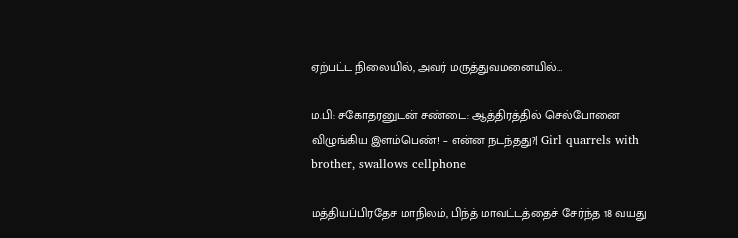ஏற்பட்ட நிலையில், அவர் மருத்துவமனையில்…

ம.பி: சகோதரனுடன் சண்டை: ஆத்திரத்தில் செல்போனை விழுங்கிய இளம்பெண்! – என்ன நடந்தது?| Girl quarrels with brother, swallows cellphone

மத்தியப்பிரதேச மாநிலம், பிந்த் மாவட்டத்தைச் சேர்ந்த 18 வயது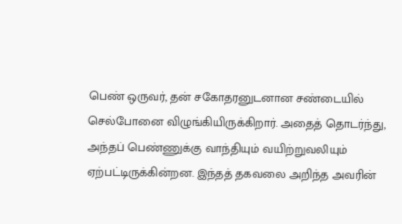பெண் ஒருவர், தன் சகோதரனுடனான சண்டையில் செல்போனை விழுங்கியிருக்கிறார். அதைத் தொடர்ந்து, அந்தப் பெண்ணுக்கு வாந்தியும் வயிற்றுவலியும் ஏற்பட்டிருக்கின்றன. இந்தத் தகவலை அறிந்த அவரின்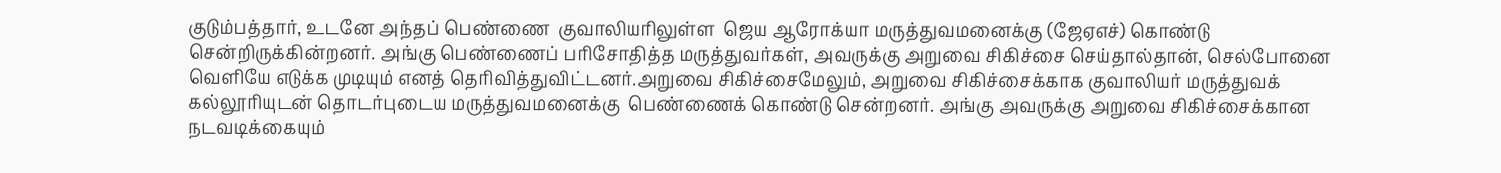குடும்பத்தார், உடனே அந்தப் பெண்ணை  குவாலியரிலுள்ள  ஜெய ஆரோக்யா மருத்துவமனைக்கு (ஜேஏஎச்) கொண்டு சென்றிருக்கின்றனர். அங்கு பெண்ணைப் பரிசோதித்த மருத்துவர்கள், அவருக்கு அறுவை சிகிச்சை செய்தால்தான், செல்போனை வெளியே எடுக்க முடியும் எனத் தெரிவித்துவிட்டனர்.அறுவை சிகிச்சைமேலும், அறுவை சிகிச்சைக்காக குவாலியர் மருத்துவக் கல்லூரியுடன் தொடர்புடைய மருத்துவமனைக்கு  பெண்ணைக் கொண்டு சென்றனர். அங்கு அவருக்கு அறுவை சிகிச்சைக்கான நடவடிக்கையும்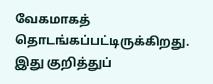வேகமாகத் தொடங்கப்பட்டிருக்கிறது. இது குறித்துப்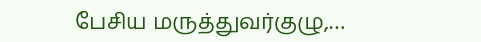பேசிய மருத்துவர்குழு,…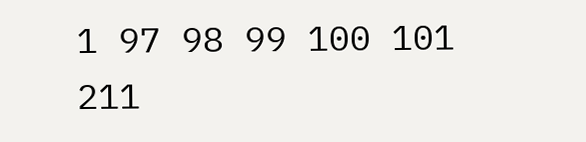1 97 98 99 100 101 211